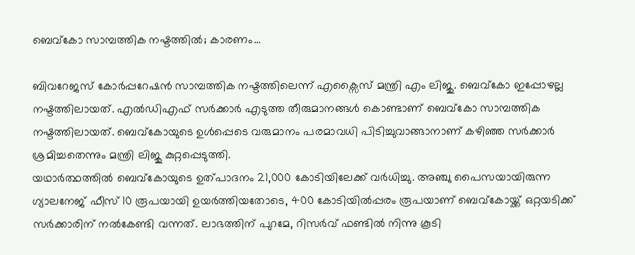ബെവ്കോ സാമ്പത്തിക നഷ്ടത്തിൽ; കാരണം…

ബിവറേജസ് കോർപ്പറേഷൻ സാമ്പത്തിക നഷ്ടത്തിലെന്ന് എക്സൈസ് മന്ത്രി എം ലിജു. ബെവ്കോ ഇപ്പോഴല്ല നഷ്ടത്തിലായത്. എൽഡിഎഫ് സർക്കാർ എടുത്ത തീരുമാനങ്ങൾ കൊണ്ടാണ് ബെവ്കോ സാമ്പത്തിക നഷ്ടത്തിലായത്. ബെവ്കോയുടെ ഉൾപ്പെടെ വരുമാനം പരമാവധി പിടിച്ചുവാങ്ങാനാണ് കഴിഞ്ഞ സർക്കാർ ശ്രമിച്ചതെന്നും മന്ത്രി ലിജു കുറ്റപ്പെടുത്തി.
യഥാർത്ഥത്തിൽ ബെവ്കോയുടെ ഉത്പാദനം 21,000 കോടിയിലേക്ക് വർധിച്ചു. അഞ്ചു പൈസയായിരുന്ന ഗ്യാലനേജ് ഫീസ് 10 രൂപയായി ഉയർത്തിയതോടെ, 400 കോടിയിൽപ്പരം രൂപയാണ് ബെവ്കോയ്ക്ക് ഒറ്റയടിക്ക് സർക്കാരിന് നൽകേണ്ടി വന്നത്. ലാഭത്തിന് പുറമേ, റിസർവ് ഫണ്ടിൽ നിന്നു കൂടി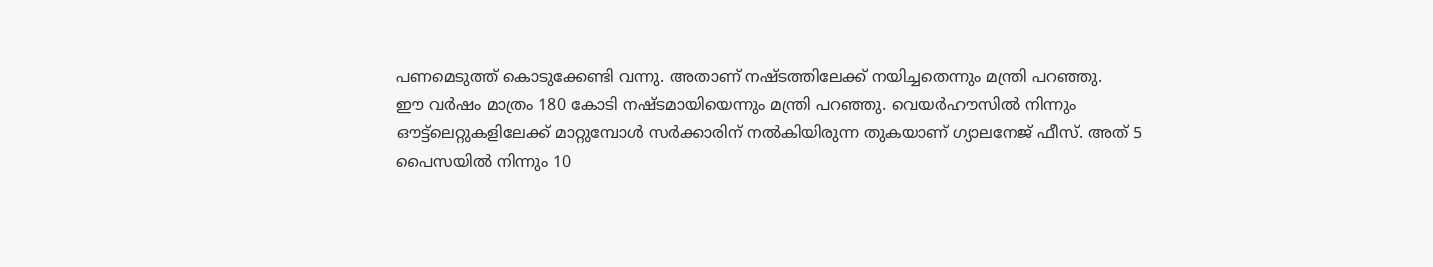പണമെടുത്ത് കൊടുക്കേണ്ടി വന്നു. അതാണ് നഷ്ടത്തിലേക്ക് നയിച്ചതെന്നും മന്ത്രി പറഞ്ഞു.
ഈ വർഷം മാത്രം 180 കോടി നഷ്ടമായിയെന്നും മന്ത്രി പറഞ്ഞു. വെയർഹൗസിൽ നിന്നും ഔട്ട്ലെറ്റുകളിലേക്ക് മാറ്റുമ്പോൾ സർക്കാരിന് നൽകിയിരുന്ന തുകയാണ് ഗ്യാലനേജ് ഫീസ്. അത് 5 പൈസയിൽ നിന്നും 10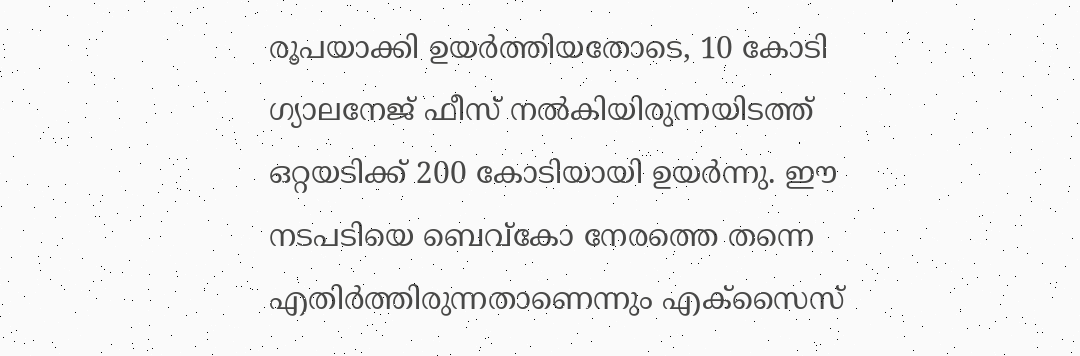രൂപയാക്കി ഉയർത്തിയതോടെ, 10 കോടി ഗ്യാലനേജ് ഫീസ് നൽകിയിരുന്നയിടത്ത് ഒറ്റയടിക്ക് 200 കോടിയായി ഉയർന്നു. ഈ നടപടിയെ ബെവ്കോ നേരത്തെ തന്നെ എതിർത്തിരുന്നതാണെന്നും എക്സൈസ്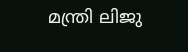മന്ത്രി ലിജു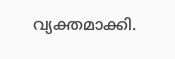വ്യക്തമാക്കി.